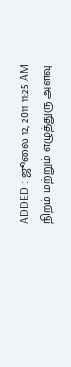ADDED : ஜூலை 12, 2011 11:25 AM
நிறம் மற்றும் எழுத்துரு அளவு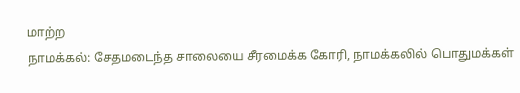மாற்ற
நாமக்கல்: சேதமடைந்த சாலையை சீரமைக்க கோரி, நாமக்கலில் பொதுமக்கள்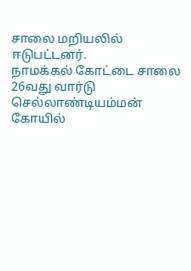சாலை மறியலில் ஈடுபட்டனர்.
நாமக்கல் கோட்டை சாலை 26வது வார்டு செல்லாண்டியம்மன் கோயில்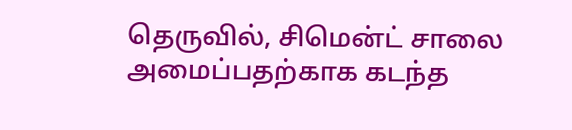தெருவில், சிமென்ட் சாலை அமைப்பதற்காக கடந்த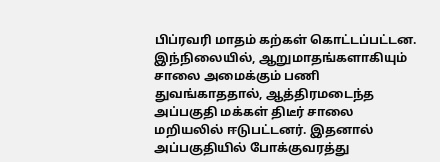பிப்ரவரி மாதம் கற்கள் கொட்டப்பட்டன. இந்நிலையில், ஆறுமாதங்களாகியும் சாலை அமைக்கும் பணி துவங்காததால், ஆத்திரமடைந்த அப்பகுதி மக்கள் திடீர் சாலை மறியலில் ஈடுபட்டனர். இதனால் அப்பகுதியில் போக்குவரத்து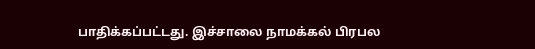பாதிக்கப்பட்டது. இச்சாலை நாமக்கல் பிரபல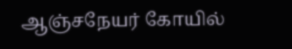ஆஞ்சநேயர் கோயில்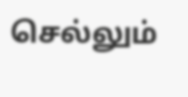செல்லும்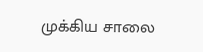முக்கிய சாலை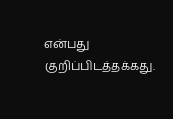என்பது குறிப்பிடத்தக்கது.